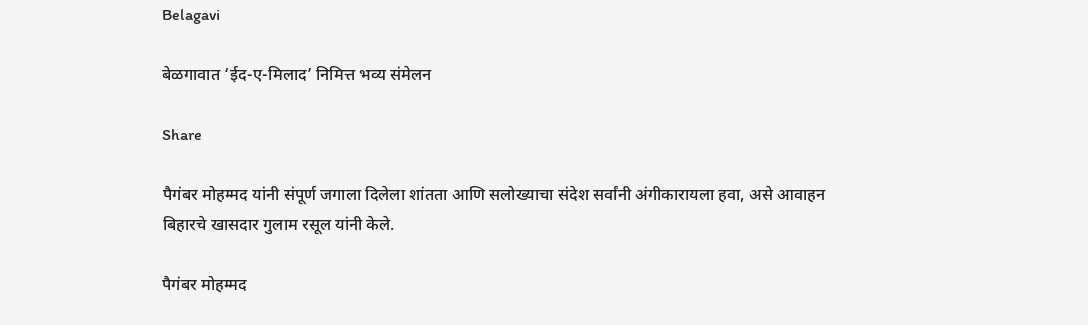Belagavi

बेळगावात ‘ईद-ए-मिलाद’ निमित्त भव्य संमेलन

Share

पैगंबर मोहम्मद यांनी संपूर्ण जगाला दिलेला शांतता आणि सलोख्याचा संदेश सर्वांनी अंगीकारायला हवा, असे आवाहन बिहारचे खासदार गुलाम रसूल यांनी केले.

पैगंबर मोहम्मद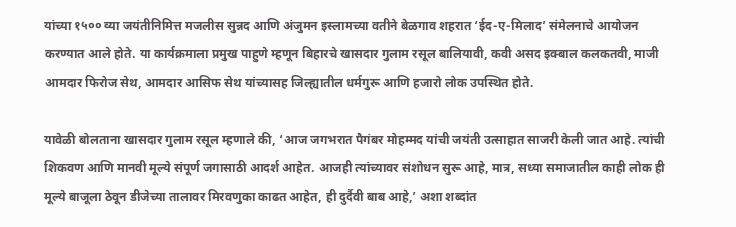यांच्या १५०० व्या जयंतीनिमित्त मजलीस सुन्नद आणि अंजुमन इस्लामच्या वतीने बेळगाव शहरात ‘ईद-ए-मिलाद’ संमेलनाचे आयोजन करण्यात आले होते. या कार्यक्रमाला प्रमुख पाहुणे म्हणून बिहारचे खासदार गुलाम रसूल बालियावी, कवी असद इक्बाल कलकतवी, माजी आमदार फिरोज सेथ, आमदार आसिफ सेथ यांच्यासह जिल्ह्यातील धर्मगुरू आणि हजारो लोक उपस्थित होते.

यावेळी बोलताना खासदार गुलाम रसूल म्हणाले की, ‘आज जगभरात पैगंबर मोहम्मद यांची जयंती उत्साहात साजरी केली जात आहे. त्यांची शिकवण आणि मानवी मूल्ये संपूर्ण जगासाठी आदर्श आहेत. आजही त्यांच्यावर संशोधन सुरू आहे, मात्र, सध्या समाजातील काही लोक ही मूल्ये बाजूला ठेवून डीजेच्या तालावर मिरवणुका काढत आहेत, ही दुर्दैवी बाब आहे,’ अशा शब्दांत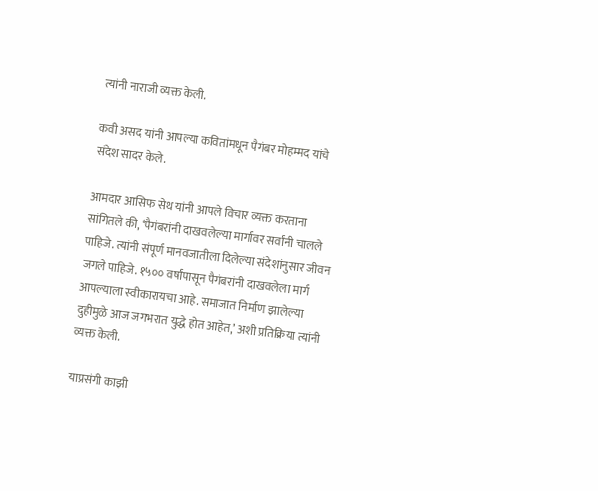त्यांनी नाराजी व्यक्त केली.

कवी असद यांनी आपल्या कवितांमधून पैगंबर मोहम्मद यांचे संदेश सादर केले.

आमदार आसिफ सेथ यांनी आपले विचार व्यक्त करताना सांगितले की, ‘पैगंबरांनी दाखवलेल्या मार्गावर सर्वांनी चालले पाहिजे. त्यांनी संपूर्ण मानवजातीला दिलेल्या संदेशांनुसार जीवन जगले पाहिजे. १५०० वर्षांपासून पैगंबरांनी दाखवलेला मार्ग आपल्याला स्वीकारायचा आहे. समाजात निर्माण झालेल्या दुहीमुळे आज जगभरात युद्धे होत आहेत,’ अशी प्रतिक्रिया त्यांनी व्यक्त केली.

याप्रसंगी काझी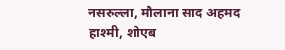नसरुल्ला, मौलाना साद अहमद हाश्मी, शोएब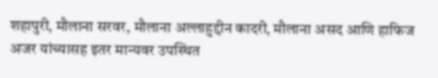शहापुरी, मौलाना सरवर, मौलाना अल्लाहुद्दीन कादरी, मौलाना असद आणि हाफिज अजर यांच्यासह इतर मान्यवर उपस्थित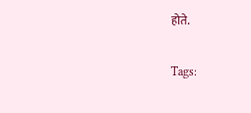होते.

Tags: